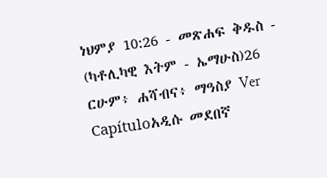ነህምያ 10:26 - መጽሐፍ ቅዱስ - (ካቶሊካዊ እትም - ኤማሁስ)26 ርሁም፥ ሐሻብና፥ ማዓስያ Ver Capítuloአዲሱ መደበኛ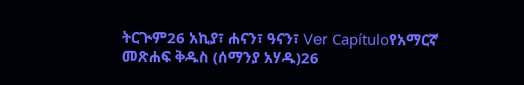ትርጒም26 አኪያ፣ ሐናን፣ ዓናን፣ Ver Capítuloየአማርኛ መጽሐፍ ቅዱስ (ሰማንያ አሃዱ)26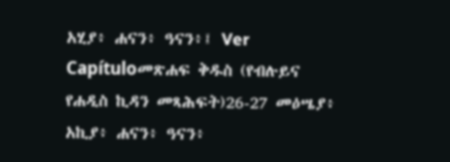አሂያ፥ ሐናን፥ ዓናን፥፤ Ver Capítuloመጽሐፍ ቅዱስ (የብሉይና የሐዲስ ኪዳን መጻሕፍት)26-27 መዕሤያ፥ አኪያ፥ ሐናን፥ ዓናን፥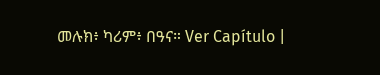መሉክ፥ ካሪም፥ በዓና። Ver Capítulo |